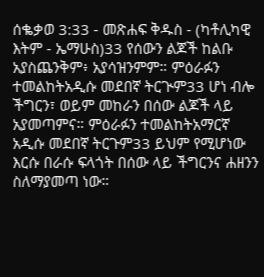ሰቈቃወ 3:33 - መጽሐፍ ቅዱስ - (ካቶሊካዊ እትም - ኤማሁስ)33 የሰውን ልጆች ከልቡ አያስጨንቅም፥ አያሳዝንምም። ምዕራፉን ተመልከትአዲሱ መደበኛ ትርጒም33 ሆነ ብሎ ችግርን፣ ወይም መከራን በሰው ልጆች ላይ አያመጣምና። ምዕራፉን ተመልከትአማርኛ አዲሱ መደበኛ ትርጉም33 ይህም የሚሆነው እርሱ በራሱ ፍላጎት በሰው ላይ ችግርንና ሐዘንን ስለማያመጣ ነው።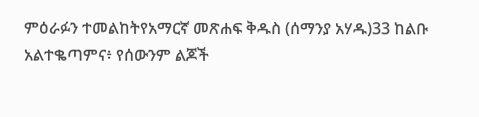ምዕራፉን ተመልከትየአማርኛ መጽሐፍ ቅዱስ (ሰማንያ አሃዱ)33 ከልቡ አልተቈጣምና፥ የሰውንም ልጆች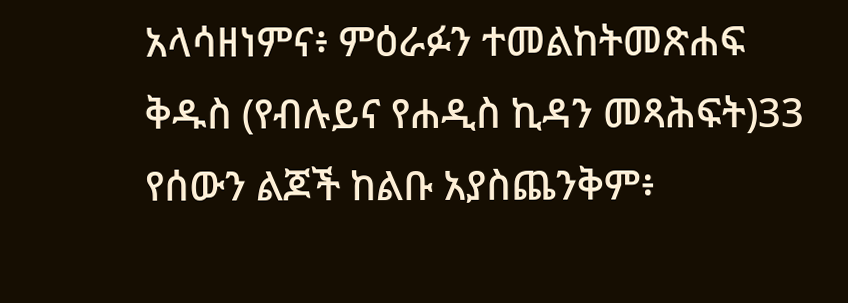አላሳዘነምና፥ ምዕራፉን ተመልከትመጽሐፍ ቅዱስ (የብሉይና የሐዲስ ኪዳን መጻሕፍት)33 የሰውን ልጆች ከልቡ አያስጨንቅም፥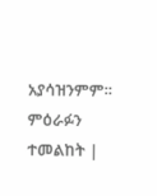አያሳዝንምም። ምዕራፉን ተመልከት |